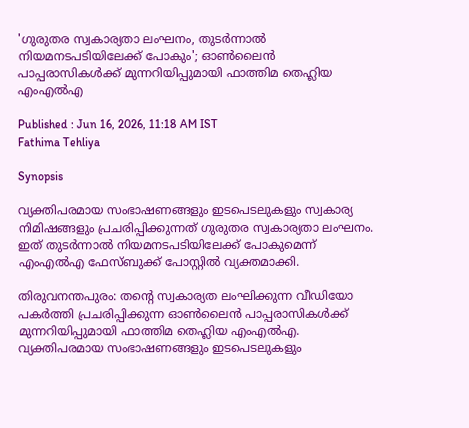'ഗുരുതര സ്വകാര്യതാ ലംഘനം, തുടർന്നാൽ നിയമനടപടിയിലേക്ക് പോകും'; ഓൺലൈൻ പാപ്പരാസികൾക്ക് മുന്നറിയിപ്പുമായി ഫാത്തിമ തെഹ്ലിയ എംഎൽഎ

Published : Jun 16, 2026, 11:18 AM IST
Fathima Tehliya

Synopsis

വ്യക്തിപരമായ സംഭാഷണങ്ങളും ഇടപെടലുകളും സ്വകാര്യ നിമിഷങ്ങളും പ്രചരിപ്പിക്കുന്നത് ഗുരുതര സ്വകാര്യതാ ലംഘനം. ഇത് തുടർന്നാൽ നിയമനടപടിയിലേക്ക് പോകുമെന്ന് എംഎൽഎ ഫേസ്ബുക്ക് പോസ്റ്റിൽ വ്യക്തമാക്കി.

തിരുവനന്തപുരം: തന്റെ സ്വകാര്യത ലംഘിക്കുന്ന വീഡിയോ പകർത്തി പ്രചരിപ്പിക്കുന്ന ഓൺലൈൻ പാപ്പരാസികൾക്ക് മുന്നറിയിപ്പുമായി ഫാത്തിമ തെഹ്ലിയ എംഎൽഎ. വ്യക്തിപരമായ സംഭാഷണങ്ങളും ഇടപെടലുകളും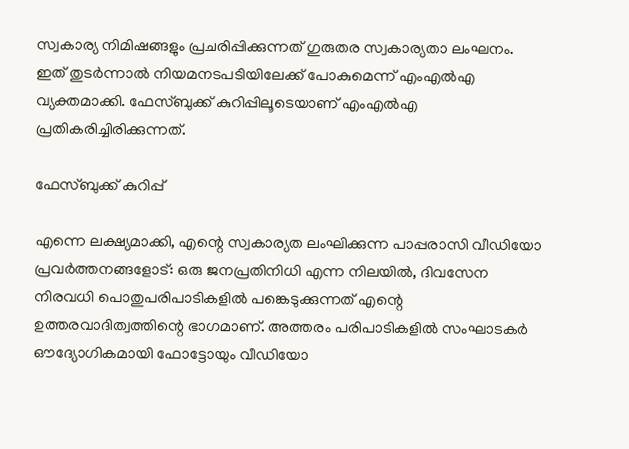സ്വകാര്യ നിമിഷങ്ങളും പ്രചരിപ്പിക്കുന്നത് ഗുരുതര സ്വകാര്യതാ ലംഘനം. ഇത് തുടർന്നാൽ നിയമനടപടിയിലേക്ക് പോകുമെന്ന് എംഎൽഎ വ്യക്തമാക്കി. ഫേസ്ബുക്ക് കുറിപ്പിലൂടെയാണ് എംഎൽഎ പ്രതികരിച്ചിരിക്കുന്നത്.

ഫേസ്ബുക്ക് കുറിപ്പ്

എന്നെ ലക്ഷ്യമാക്കി, എന്റെ സ്വകാര്യത ലംഘിക്കുന്ന പാപ്പരാസി വീഡിയോ പ്രവർത്തനങ്ങളോട്: ഒരു ജനപ്രതിനിധി എന്ന നിലയിൽ, ദിവസേന നിരവധി പൊതുപരിപാടികളിൽ പങ്കെടുക്കുന്നത് എന്റെ ഉത്തരവാദിത്വത്തിന്റെ ഭാഗമാണ്. അത്തരം പരിപാടികളിൽ സംഘാടകർ ഔദ്യോഗികമായി ഫോട്ടോയും വീഡിയോ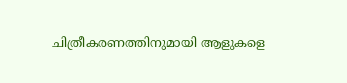ചിത്രീകരണത്തിനുമായി ആളുകളെ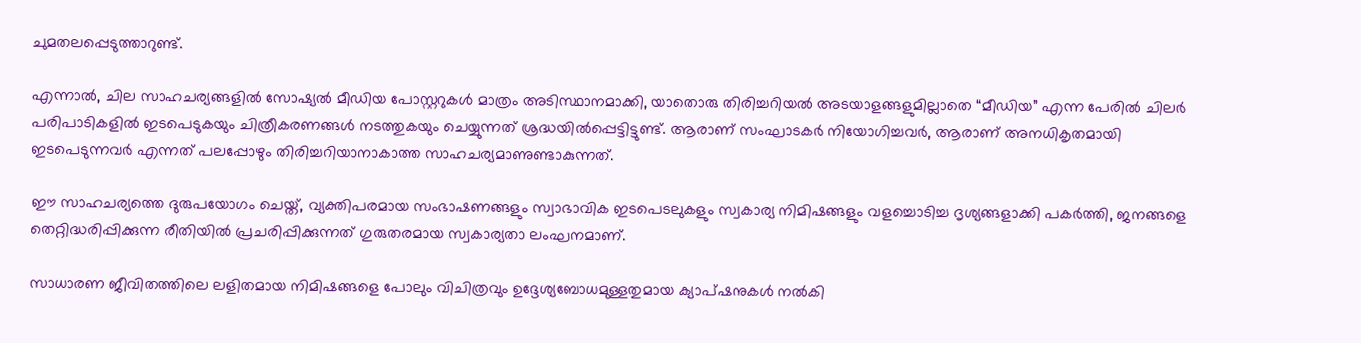ചുമതലപ്പെടുത്താറുണ്ട്.

എന്നാൽ, ചില സാഹചര്യങ്ങളിൽ സോഷ്യൽ മീഡിയ പോസ്റ്ററുകൾ മാത്രം അടിസ്ഥാനമാക്കി, യാതൊരു തിരിച്ചറിയൽ അടയാളങ്ങളുമില്ലാതെ “മീഡിയ” എന്ന പേരിൽ ചിലർ പരിപാടികളിൽ ഇടപെടുകയും ചിത്രീകരണങ്ങൾ നടത്തുകയും ചെയ്യുന്നത് ശ്രദ്ധയിൽപ്പെട്ടിട്ടുണ്ട്. ആരാണ് സംഘാടകർ നിയോഗിച്ചവർ, ആരാണ് അനധികൃതമായി ഇടപെടുന്നവർ എന്നത് പലപ്പോഴും തിരിച്ചറിയാനാകാത്ത സാഹചര്യമാണുണ്ടാകുന്നത്.

ഈ സാഹചര്യത്തെ ദുരുപയോഗം ചെയ്ത്, വ്യക്തിപരമായ സംഭാഷണങ്ങളും സ്വാഭാവിക ഇടപെടലുകളും സ്വകാര്യ നിമിഷങ്ങളും വളച്ചൊടിച്ച ദൃശ്യങ്ങളാക്കി പകർത്തി, ജനങ്ങളെ തെറ്റിദ്ധരിപ്പിക്കുന്ന രീതിയിൽ പ്രചരിപ്പിക്കുന്നത് ഗുരുതരമായ സ്വകാര്യതാ ലംഘനമാണ്.

സാധാരണ ജീവിതത്തിലെ ലളിതമായ നിമിഷങ്ങളെ പോലും വിചിത്രവും ഉദ്ദേശ്യബോധമുള്ളതുമായ ക്യാപ്ഷനുകൾ നൽകി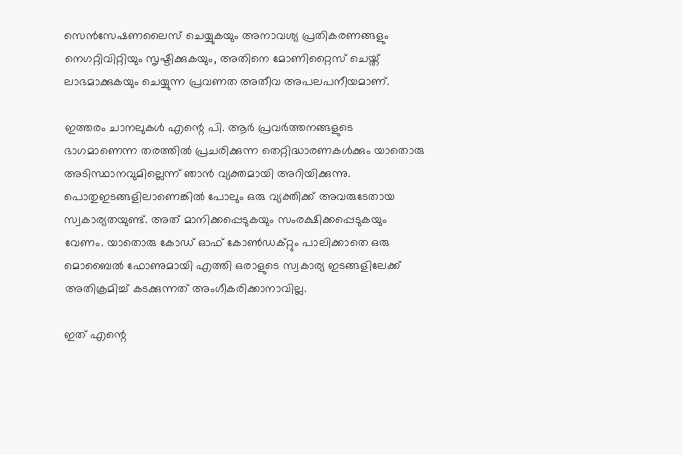സെൻസേഷണലൈസ് ചെയ്യുകയും അനാവശ്യ പ്രതികരണങ്ങളും നെഗറ്റിവിറ്റിയും സൃഷ്ടിക്കുകയും, അതിനെ മോണിറ്റൈസ് ചെയ്ത് ലാഭമാക്കുകയും ചെയ്യുന്ന പ്രവണത അതീവ അപലപനീയമാണ്.

ഇത്തരം ചാനലുകൾ എന്റെ പി. ആർ പ്രവർത്തനങ്ങളുടെ ഭാഗമാണെന്ന തരത്തിൽ പ്രചരിക്കുന്ന തെറ്റിദ്ധാരണകൾക്കും യാതൊരു അടിസ്ഥാനവുമില്ലെന്ന് ഞാൻ വ്യക്തമായി അറിയിക്കുന്നു. പൊതുഇടങ്ങളിലാണെങ്കിൽ പോലും ഒരു വ്യക്തിക്ക് അവരുടേതായ സ്വകാര്യതയുണ്ട്. അത് മാനിക്കപ്പെടുകയും സംരക്ഷിക്കപ്പെടുകയും വേണം. യാതൊരു കോഡ് ഓഫ് കോൺഡക്റ്റും പാലിക്കാതെ ഒരു മൊബൈൽ ഫോണുമായി എത്തി ഒരാളുടെ സ്വകാര്യ ഇടങ്ങളിലേക്ക് അതിക്രമിച്ച് കടക്കുന്നത് അംഗീകരിക്കാനാവില്ല.

ഇത് എന്റെ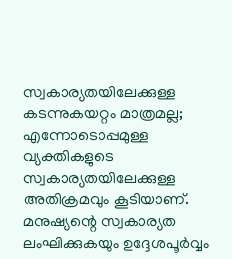സ്വകാര്യതയിലേക്കുള്ള കടന്നുകയറ്റം മാത്രമല്ല; എന്നോടൊപ്പമുള്ള വ്യക്തികളുടെ സ്വകാര്യതയിലേക്കുള്ള അതിക്രമവും കൂടിയാണ്. മനുഷ്യന്റെ സ്വകാര്യത ലംഘിക്കുകയും ഉദ്ദേശപൂർവ്വം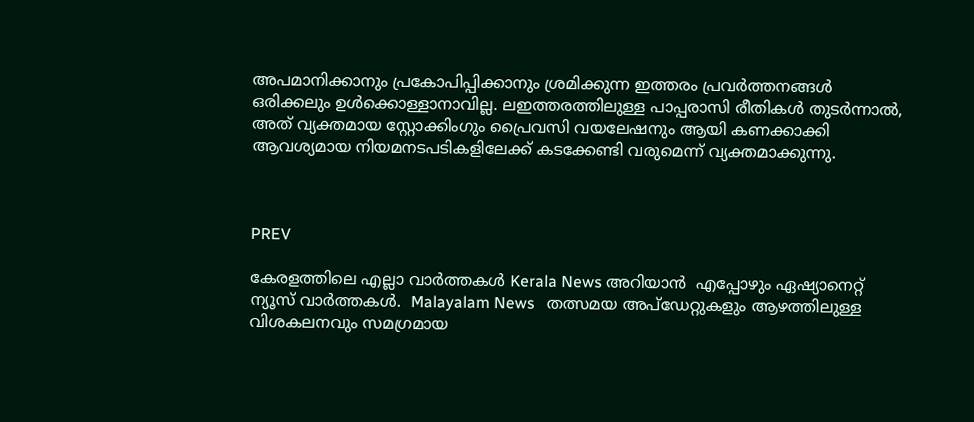അപമാനിക്കാനും പ്രകോപിപ്പിക്കാനും ശ്രമിക്കുന്ന ഇത്തരം പ്രവർത്തനങ്ങൾ ഒരിക്കലും ഉൾക്കൊള്ളാനാവില്ല. ലഇത്തരത്തിലുള്ള പാപ്പരാസി രീതികൾ തുടർന്നാൽ, അത് വ്യക്തമായ സ്റ്റോക്കിംഗും പ്രൈവസി വയലേഷനും ആയി കണക്കാക്കി ആവശ്യമായ നിയമനടപടികളിലേക്ക് കടക്കേണ്ടി വരുമെന്ന് വ്യക്തമാക്കുന്നു.



PREV

കേരളത്തിലെ എല്ലാ വാർത്തകൾ Kerala News അറിയാൻ  എപ്പോഴും ഏഷ്യാനെറ്റ് ന്യൂസ് വാർത്തകൾ.  Malayalam News   തത്സമയ അപ്‌ഡേറ്റുകളും ആഴത്തിലുള്ള വിശകലനവും സമഗ്രമായ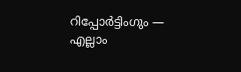റിപ്പോർട്ടിംഗും — എല്ലാം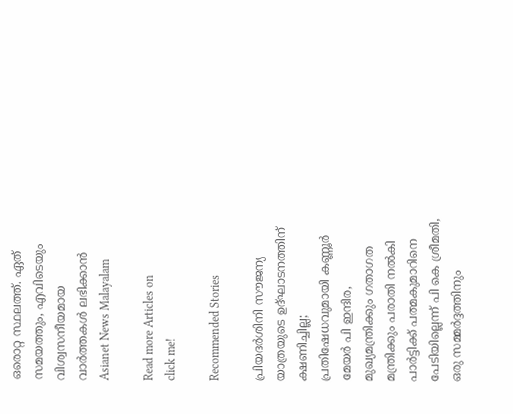ഒരൊറ്റ സ്ഥലത്ത്. ഏത് സമയത്തും, എവിടെയും വിശ്വസനീയമായ വാർത്തകൾ ലഭിക്കാൻ Asianet News Malayalam

Read more Articles on
click me!

Recommended Stories

പ്രിയദർശിനി സൗജന്യ യാത്രയുടെ ഉദ്ഘാടനത്തിന് ക്ഷണിച്ചില്ല; പ്രതിഷേധവുമായി കണ്ണൂർ മേയർ പി ഇന്ദിര, മുഖ്യമന്ത്രിക്കും ഗതാഗത മന്ത്രിക്കും പരാതി നൽകി
പാർട്ടിക്ക് പത്മകുമാറിനെ പേടിയില്ലെന്ന് പി കെ ശ്രീമതി, ഒരു സമ്മർദ്ദത്തിനും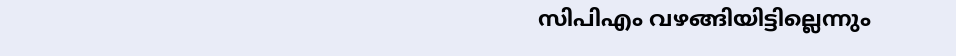സിപിഎം വഴങ്ങിയിട്ടില്ലെന്നും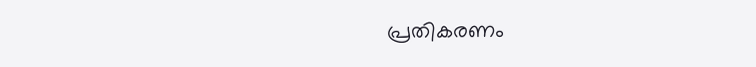പ്രതികരണം